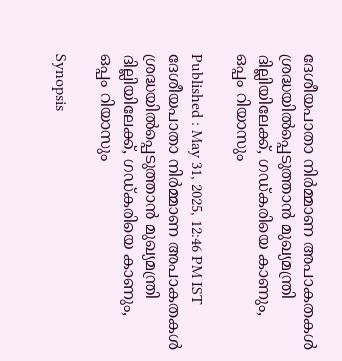ദേശീയപാതാ നിർമ്മാണ അപാകതകൾ ശ്രദ്ധയിൽപ്പെടുത്താൻ മുഖ്യമന്ത്രി ദില്ലിയിലേക്ക്, ഗഡ്കരിയെ കാണും, ഒപ്പം റിയാസും

Published : May 31, 2025, 12:46 PM IST
ദേശീയപാതാ നിർമ്മാണ അപാകതകൾ ശ്രദ്ധയിൽപ്പെടുത്താൻ മുഖ്യമന്ത്രി ദില്ലിയിലേക്ക്, ഗഡ്കരിയെ കാണും, ഒപ്പം റിയാസും

Synopsis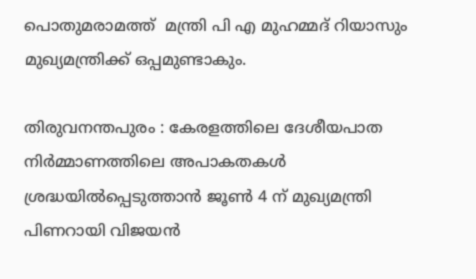പൊതുമരാമത്ത്  മന്ത്രി പി എ മുഹമ്മദ് റിയാസും മുഖ്യമന്ത്രിക്ക് ഒപ്പമുണ്ടാകും.

തിരുവനന്തപുരം : കേരളത്തിലെ ദേശീയപാത നിർമ്മാണത്തിലെ അപാകതകൾ ശ്രദ്ധയിൽപ്പെടുത്താൻ ജൂൺ 4 ന് മുഖ്യമന്ത്രി പിണറായി വിജയൻ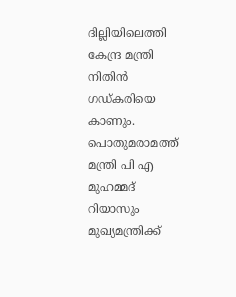ദില്ലിയിലെത്തി കേന്ദ്ര മന്ത്രി നിതിൻ ഗഡ്കരിയെ കാണും. പൊതുമരാമത്ത് മന്ത്രി പി എ മുഹമ്മദ് റിയാസും മുഖ്യമന്ത്രിക്ക്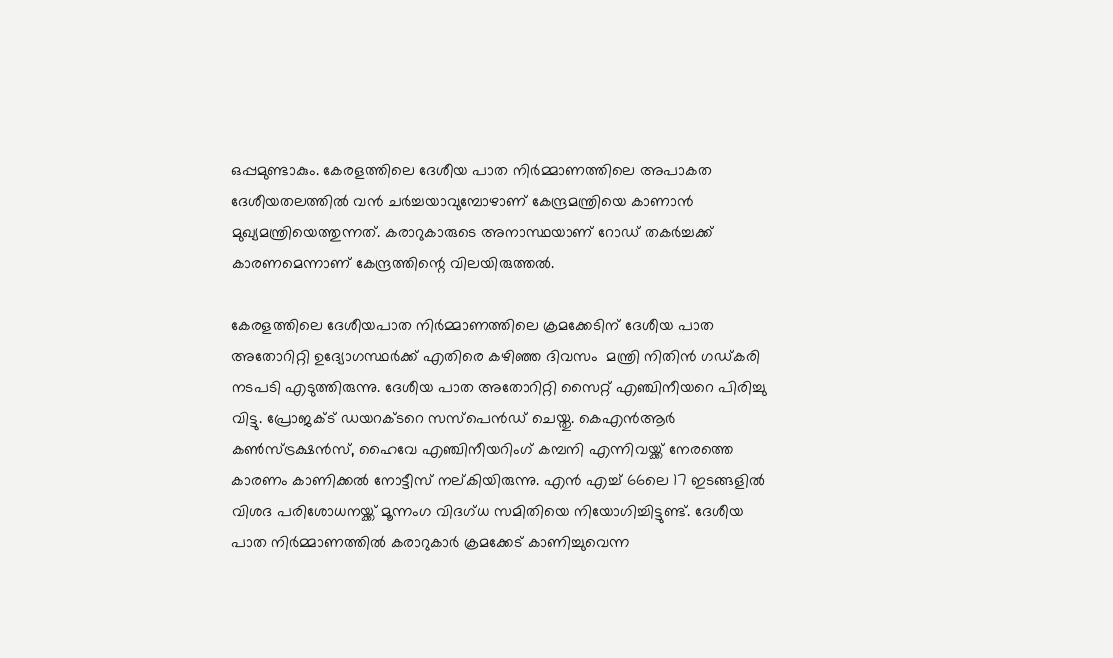ഒപ്പമുണ്ടാകും. കേരളത്തിലെ ദേശീയ പാത നിർമ്മാണത്തിലെ അപാകത ദേശീയതലത്തിൽ വൻ ചർച്ചയാവുമ്പോഴാണ് കേന്ദ്രമന്ത്രിയെ കാണാൻ മുഖ്യമന്ത്രിയെത്തുന്നത്. കരാറുകാരുടെ അനാസ്ഥയാണ് റോഡ് തകർച്ചക്ക് കാരണമെന്നാണ് കേന്ദ്രത്തിന്റെ വിലയിരുത്തൽ.

കേരളത്തിലെ ദേശീയപാത നിർമ്മാണത്തിലെ ക്രമക്കേടിന് ദേശീയ പാത അതോറിറ്റി ഉദ്യോഗസ്ഥർക്ക് എതിരെ കഴിഞ്ഞ ദിവസം  മന്ത്രി നിതിൻ ഗഡ്കരി നടപടി എടുത്തിരുന്നു. ദേശീയ പാത അതോറിറ്റി സൈറ്റ് എഞ്ചിനീയറെ പിരിച്ചു വിട്ടു. പ്രോജക്ട് ഡയറക്ടറെ സസ്പെൻഡ് ചെയ്തു. കെഎൻആർ കൺസ്ട്രക്ഷൻസ്, ഹൈവേ എഞ്ചിനീയറിംഗ് കമ്പനി എന്നിവയ്ക്ക് നേരത്തെ കാരണം കാണിക്കൽ നോട്ടീസ് നല്കിയിരുന്നു. എൻ എച്ച് 66ലെ 17 ഇടങ്ങളിൽ വിശദ പരിശോധനയ്ക്ക് മൂന്നംഗ വിദഗ്ധ സമിതിയെ നിയോഗിച്ചിട്ടുണ്ട്. ദേശീയ പാ‍ത നിർമ്മാണത്തിൽ കരാറുകാർ ക്രമക്കേട് കാണിച്ചുവെന്ന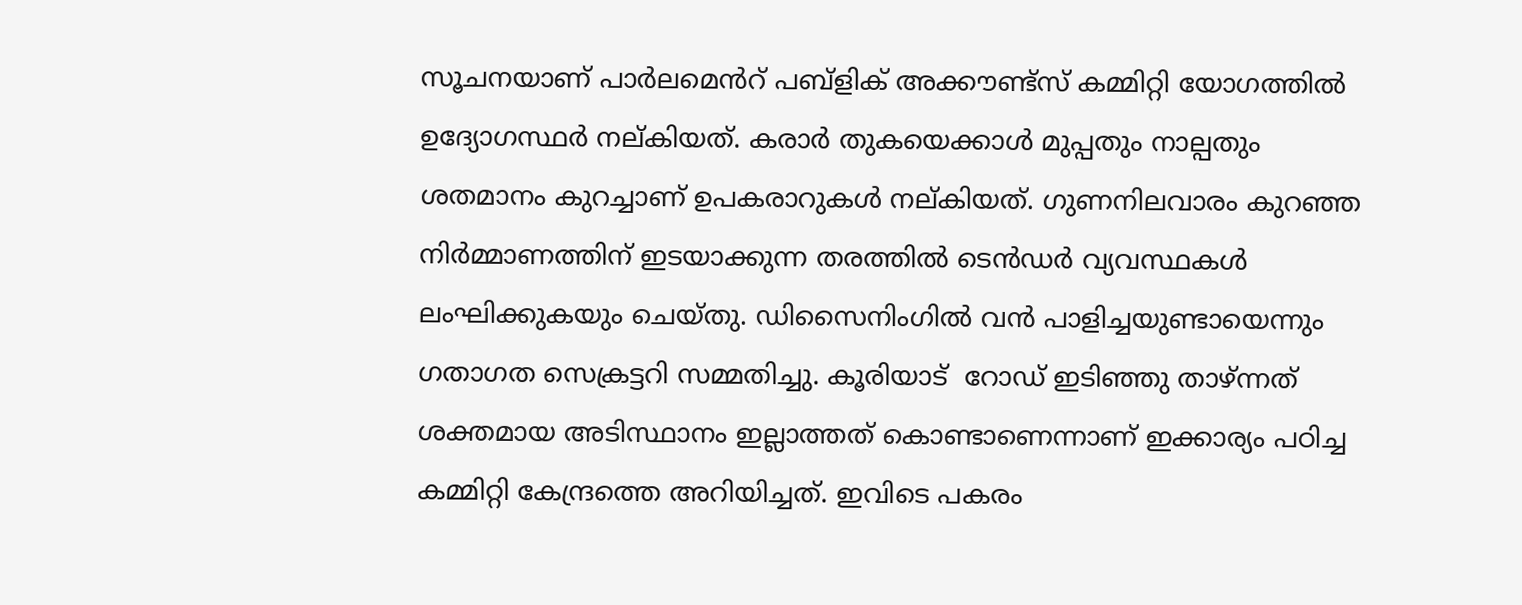സൂചനയാണ് പാർലമെൻറ് പബ്ളിക് അക്കൗണ്ട്സ് കമ്മിറ്റി യോഗത്തിൽ ഉദ്യോഗസ്ഥർ നല്കിയത്. കരാർ തുകയെക്കാൾ മുപ്പതും നാല്പതും ശതമാനം കുറച്ചാണ് ഉപകരാറുകൾ നല്കിയത്. ഗുണനിലവാരം കുറഞ്ഞ നിർമ്മാണത്തിന് ഇടയാക്കുന്ന തരത്തിൽ ടെൻഡർ വ്യവസ്ഥകൾ ലംഘിക്കുകയും ചെയ്തു. ഡിസൈനിംഗിൽ വൻ പാളിച്ചയുണ്ടായെന്നും ഗതാഗത സെക്രട്ടറി സമ്മതിച്ചു. കൂരിയാട്  റോഡ് ഇടിഞ്ഞു താഴ്ന്നത് ശക്തമായ അടിസ്ഥാനം ഇല്ലാത്തത് കൊണ്ടാണെന്നാണ് ഇക്കാര്യം പഠിച്ച കമ്മിറ്റി കേന്ദ്രത്തെ അറിയിച്ചത്. ഇവിടെ പകരം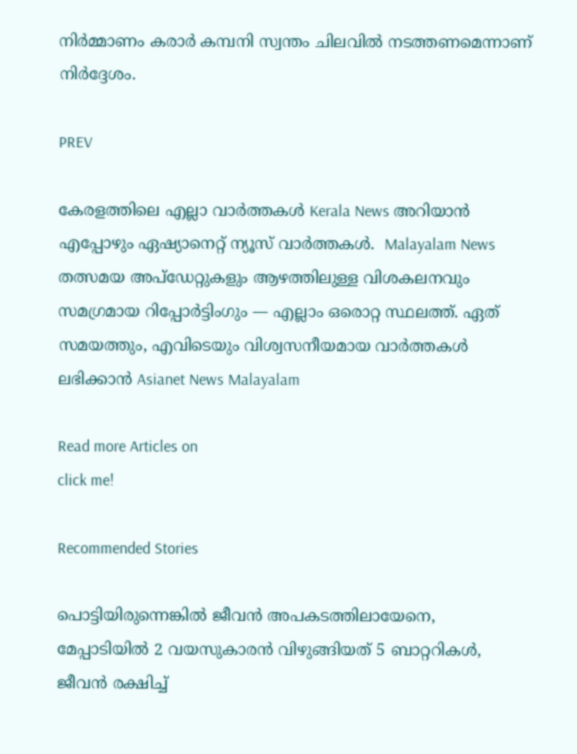നിർമ്മാണം കരാർ കമ്പനി സ്വന്തം ചിലവിൽ നടത്തണമെന്നാണ് നിർദ്ദേശം.

PREV

കേരളത്തിലെ എല്ലാ വാർത്തകൾ Kerala News അറിയാൻ  എപ്പോഴും ഏഷ്യാനെറ്റ് ന്യൂസ് വാർത്തകൾ.  Malayalam News   തത്സമയ അപ്‌ഡേറ്റുകളും ആഴത്തിലുള്ള വിശകലനവും സമഗ്രമായ റിപ്പോർട്ടിംഗും — എല്ലാം ഒരൊറ്റ സ്ഥലത്ത്. ഏത് സമയത്തും, എവിടെയും വിശ്വസനീയമായ വാർത്തകൾ ലഭിക്കാൻ Asianet News Malayalam

Read more Articles on
click me!

Recommended Stories

പൊട്ടിയിരുന്നെങ്കിൽ ജീവൻ അപകടത്തിലായേനെ, മേപ്പാടിയിൽ 2 വയസുകാരൻ വിഴുങ്ങിയത് 5 ബാറ്ററികൾ, ജീവൻ രക്ഷിച്ച്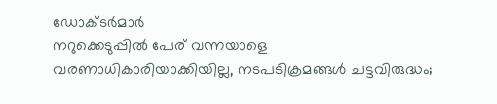ഡോക്ടർമാർ
നറുക്കെടുപ്പിൽ പേര് വന്നയാളെ വരണാധികാരിയാക്കിയില്ല, നടപടിക്രമങ്ങൾ ചട്ടവിരുദ്ധം;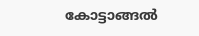കോട്ടാങ്ങൽ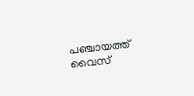പഞ്ചായത്ത് വൈസ്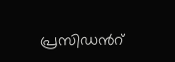പ്രസിഡന്‍റ്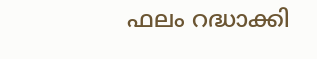ഫലം റദ്ധാക്കി